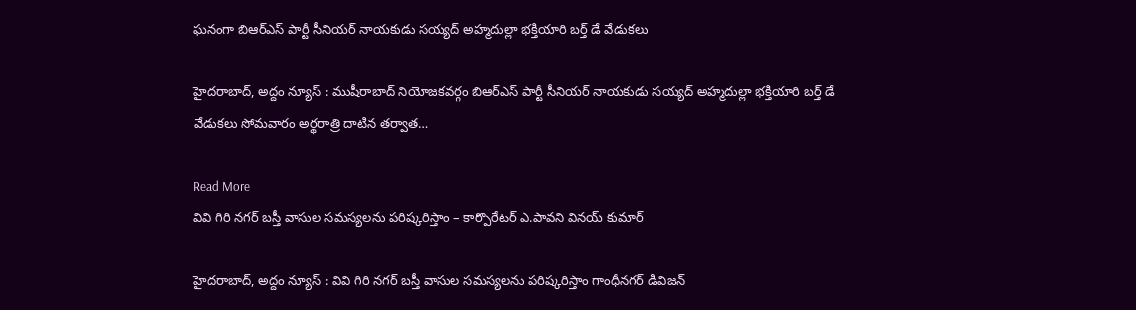ఘ‌నంగా బిఆర్ఎస్ పార్టీ సీనియర్ నాయకుడు సయ్యద్ అహ్మదుల్లా భక్తియారి బర్త్ డే వేడుకలు

హైదరాబాద్, అద్దం న్యూస్ : ముషీరాబాద్ నియోజకవర్గం బిఆర్ఎస్ పార్టీ సీనియర్ నాయకుడు సయ్యద్ అహ్మదుల్లా భక్తియారి బర్త్ డే వేడుకలు సోమ‌వారం అర్థ‌రాత్రి దాటిన త‌ర్వాత…

Read More
వివి గిరి నగర్ బస్తీ వాసుల సమస్యలను పరిష్కరిస్తాం – కార్పొరేటర్ ఎ.పావని వినయ్ కుమార్

హైదరాబాద్, అద్దం న్యూస్ : వివి గిరి నగర్ బస్తీ వాసుల సమస్యలను పరిష్కరిస్తాం గాంధీన‌గ‌ర్ డివిజ‌న్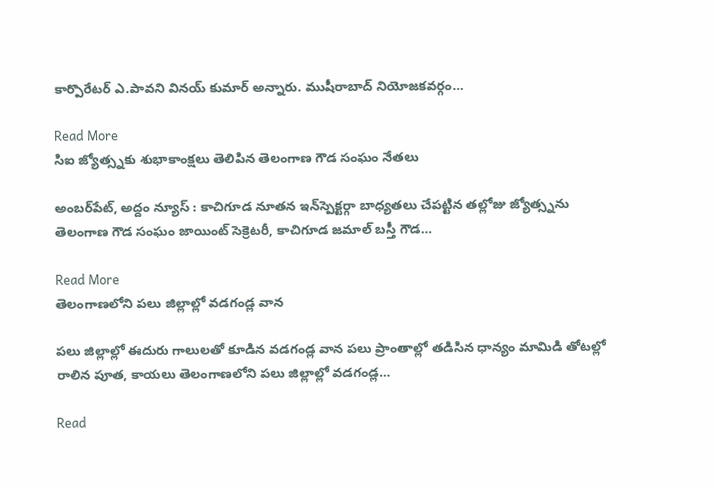కార్పొరేటర్ ఎ.పావని వినయ్ కుమార్ అన్నారు. ముషీరాబాద్ నియోజ‌క‌వ‌ర్గం…

Read More
సిఐ జ్యోత్స్నకు శుభాకాంక్షలు తెలిపిన తెలంగాణ గౌడ సంఘం నేతలు

అంబ‌ర్‌పేట్‌, అద్దం న్యూస్ : కాచిగూడ నూతన ఇన్‌స్పెక్ట‌ర్గా బాధ్యతలు చేపట్టిన తల్లోజు జ్యోత్స్నను తెలంగాణ గౌడ సంఘం జాయింట్ సెక్రెటరీ, కాచిగూడ జమాల్ బ‌స్తీ గౌడ…

Read More
తెలంగాణలోని పలు జిల్లాల్లో వడగండ్ల వాన

పలు జిల్లాల్లో ఈదురు గాలులతో కూడిన వడగండ్ల వాన పలు ప్రాంతాల్లో తడిసిన ధాన్యం మామిడి తోటల్లో రాలిన పూత, కాయలు తెలంగాణలోని పలు జిల్లాల్లో వడగండ్ల…

Read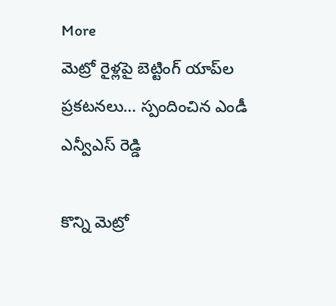More
మెట్రో రైళ్లపై బెట్టింగ్ యాప్‌ల ప్రకటనలు… స్పందించిన ఎండీ ఎన్వీఎస్ రెడ్డి

కొన్ని మెట్రో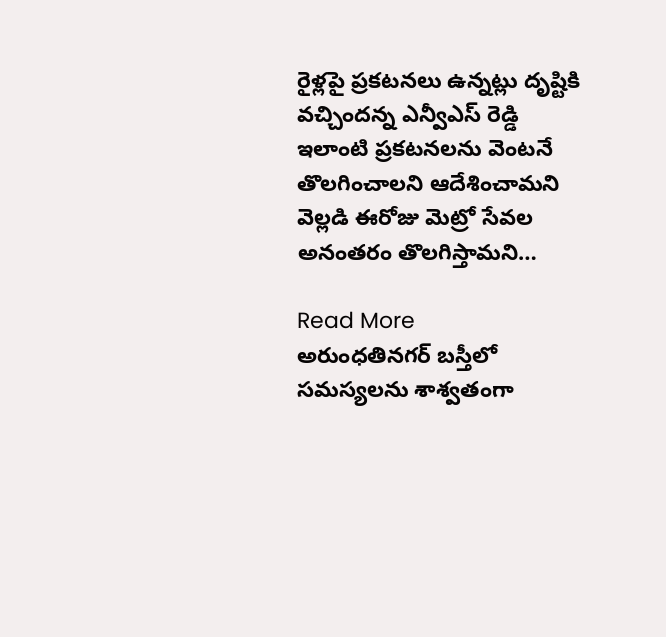రైళ్లపై ప్రకటనలు ఉన్నట్లు దృష్టికి వచ్చిందన్న ఎన్వీఎస్ రెడ్డి ఇలాంటి ప్రకటనలను వెంటనే తొలగించాలని ఆదేశించామని వెల్లడి ఈరోజు మెట్రో సేవల అనంతరం తొలగిస్తామని…

Read More
అరుంధతినగర్ బస్తీలో స‌మ‌స్య‌ల‌ను శాశ్వతంగా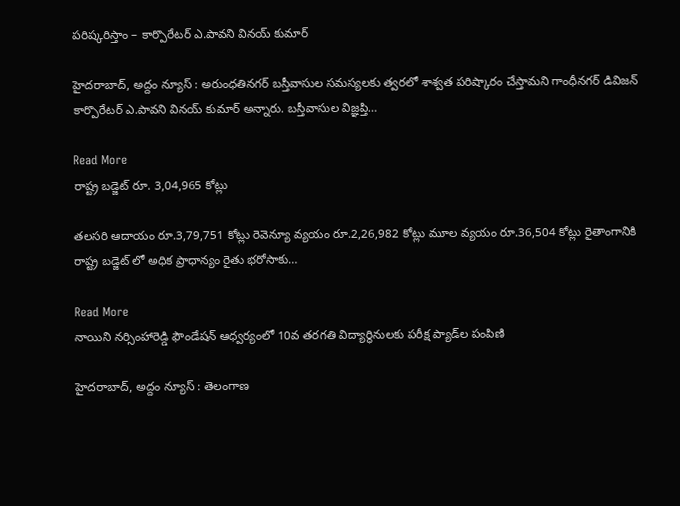ప‌రిష్క‌రిస్తాం – కార్పొరేటర్ ఎ.పావని వినయ్ కుమార్

హైదరాబాద్, అద్దం న్యూస్ : అరుంధతినగర్ బస్తీవాసుల సమస్యలకు త్వరలో శాశ్వత పరిష్కారం చేస్తామ‌ని గాంధీన‌గ‌ర్ డివిజ‌న్ కార్పొరేటర్ ఎ.పావని వినయ్ కుమార్ అన్నారు. బ‌స్తీవాసుల విజ్ఞ‌ప్తి…

Read More
రాష్ట్ర బడ్జెట్ రూ. 3,04,965 కోట్లు

తలసరి ఆదాయం రూ.3,79,751 కోట్లు రెవెన్యూ వ్యయం రూ.2,26,982 కోట్లు మూల వ్యయం రూ.36,504 కోట్లు రైతాంగానికి రాష్ట్ర బడ్జెట్ లో అధిక ప్రాధాన్యం రైతు భరోసాకు…

Read More
నాయిని న‌ర్సింహారెడ్డి ఫౌండేష‌న్ ఆధ్వ‌ర్యంలో 10వ త‌ర‌గ‌తి విద్యార్థినుల‌కు ప‌రీక్ష ప్యాడ్‌ల పంపిణి

హైద‌రాబాద్‌, అద్దం న్యూస్ : తెలంగాణ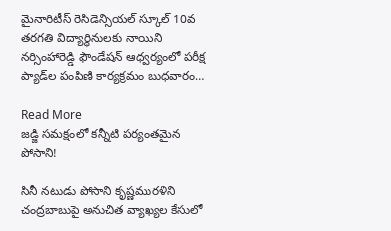మైనారిటీస్ రెసిడెన్సియ‌ల్ స్కూల్ 10వ త‌ర‌గ‌తి విద్యార్థినుల‌కు నాయిని న‌ర్సింహారెడ్డి ఫౌండేష‌న్ ఆధ్వ‌ర్యంలో ప‌రీక్ష ప్యాడ్‌ల పంపిణి కార్య‌క్ర‌మం బుధ‌వారం…

Read More
జడ్జి సమక్షంలో కన్నీటి పర్యంతమైన పోసాని!

సినీ నటుడు పోసాని కృష్ణమురళిని చంద్రబాబుపై అనుచిత వ్యాఖ్యల కేసులో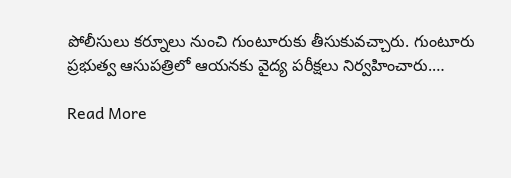పోలీసులు కర్నూలు నుంచి గుంటూరుకు తీసుకువచ్చారు. గుంటూరు ప్రభుత్వ ఆసుపత్రిలో ఆయనకు వైద్య పరీక్షలు నిర్వహించారు.…

Read More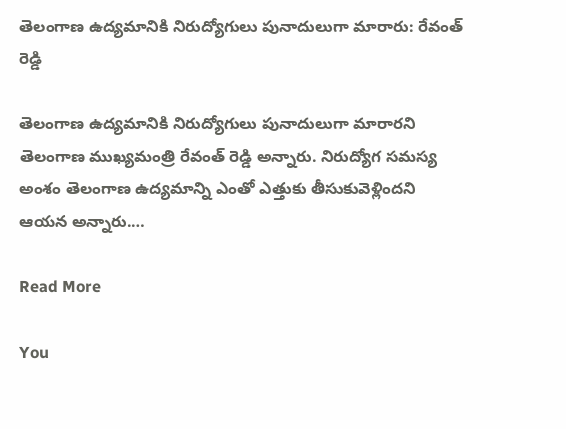తెలంగాణ ఉద్యమానికి నిరుద్యోగులు పునాదులుగా మారారు: రేవంత్ రెడ్డి

తెలంగాణ ఉద్యమానికి నిరుద్యోగులు పునాదులుగా మారారని తెలంగాణ ముఖ్యమంత్రి రేవంత్ రెడ్డి అన్నారు. నిరుద్యోగ సమస్య అంశం తెలంగాణ ఉద్యమాన్ని ఎంతో ఎత్తుకు తీసుకువెళ్లిందని ఆయన అన్నారు.…

Read More

You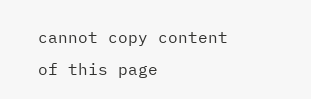cannot copy content of this page